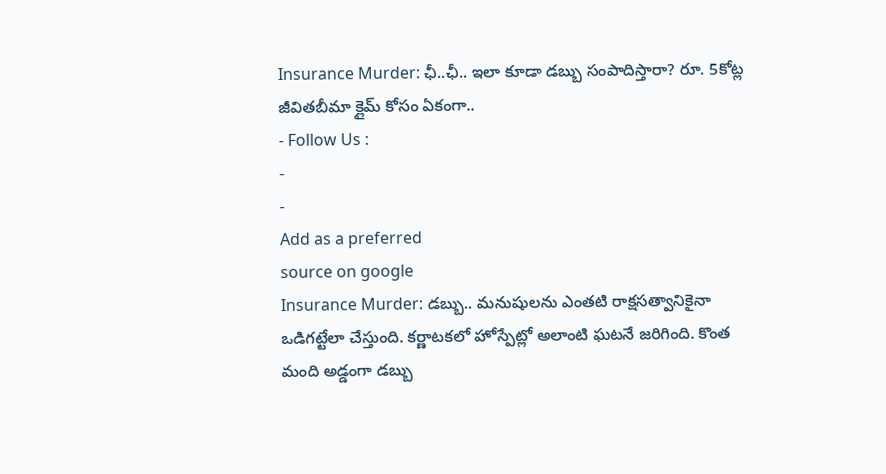Insurance Murder: ఛీ..ఛీ.. ఇలా కూడా డబ్బు సంపాదిస్తారా? రూ. 5కోట్ల జీవితబీమా క్లైమ్ కోసం ఏకంగా..
- Follow Us :
-
-
Add as a preferred
source on google
Insurance Murder: డబ్బు.. మనుషులను ఎంతటి రాక్షసత్వానికైనా ఒడిగట్టేలా చేస్తుంది. కర్ణాటకలో హోస్పేట్లో అలాంటి ఘటనే జరిగింది. కొంత మంది అడ్డంగా డబ్బు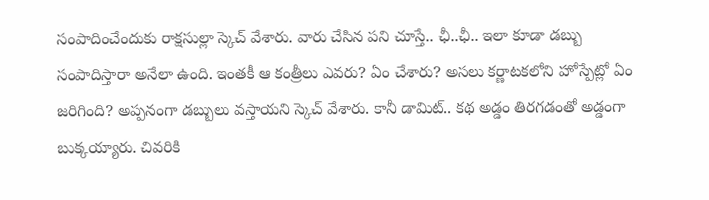సంపాదించేందుకు రాక్షసుల్లా స్కెచ్ వేశారు. వారు చేసిన పని చూస్తే.. ఛీ..ఛీ.. ఇలా కూడా డబ్బు సంపాదిస్తారా అనేలా ఉంది. ఇంతకీ ఆ కంత్రీలు ఎవరు? ఏం చేశారు? అసలు కర్ణాటకలోని హోస్పేట్లో ఏం జరిగింది? అప్పనంగా డబ్బులు వస్తాయని స్కెచ్ వేశారు. కానీ డామిట్.. కథ అడ్డం తిరగడంతో అడ్డంగా బుక్కయ్యారు. చివరికి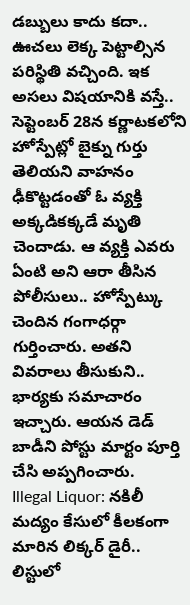డబ్బులు కాదు కదా.. ఊచలు లెక్క పెట్టాల్సిన పరిస్థితి వచ్చింది. ఇక అసలు విషయానికి వస్తే.. సెప్టెంబర్ 28న కర్ణాటకలోని హోస్పేట్లో బైక్ను గుర్తు తెలియని వాహనం ఢీకొట్టడంతో ఓ వ్యక్తి అక్కడికక్కడే మృతి చెందాడు. ఆ వ్యక్తి ఎవరు ఏంటి అని ఆరా తీసిన పోలీసులు.. హోస్పేట్కు చెందిన గంగాధర్గా గుర్తించారు. అతని వివరాలు తీసుకుని.. భార్యకు సమాచారం ఇచ్చారు. ఆయన డెడ్ బాడీని పోస్టు మార్టం పూర్తి చేసి అప్పగించారు.
Illegal Liquor: నకిలీ మద్యం కేసులో కీలకంగా మారిన లిక్కర్ డైరీ.. లిస్టులో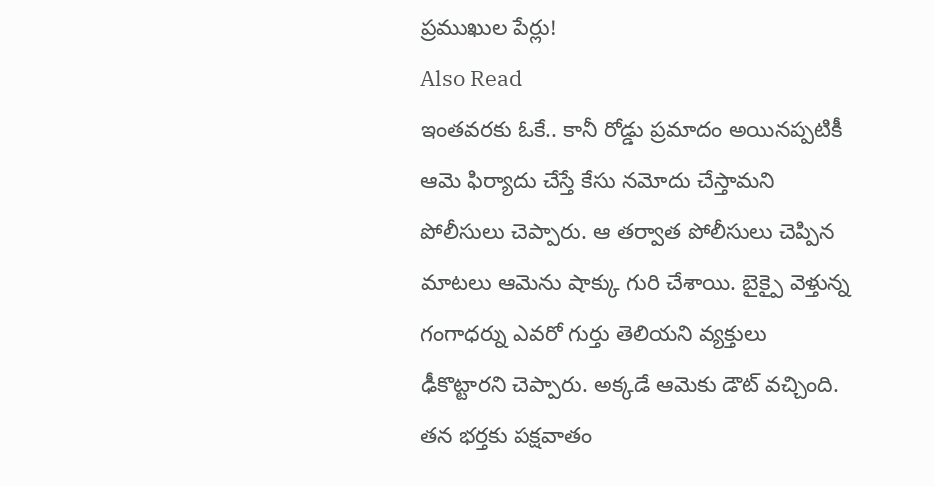ప్రముఖుల పేర్లు!
Also Read
ఇంతవరకు ఓకే.. కానీ రోడ్డు ప్రమాదం అయినప్పటికీ ఆమె ఫిర్యాదు చేస్తే కేసు నమోదు చేస్తామని పోలీసులు చెప్పారు. ఆ తర్వాత పోలీసులు చెప్పిన మాటలు ఆమెను షాక్కు గురి చేశాయి. బైక్పై వెళ్తున్న గంగాధర్ను ఎవరో గుర్తు తెలియని వ్యక్తులు ఢీకొట్టారని చెప్పారు. అక్కడే ఆమెకు డౌట్ వచ్చింది. తన భర్తకు పక్షవాతం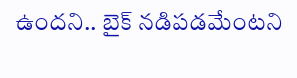ఉందని.. బైక్ నడిపడమేంటని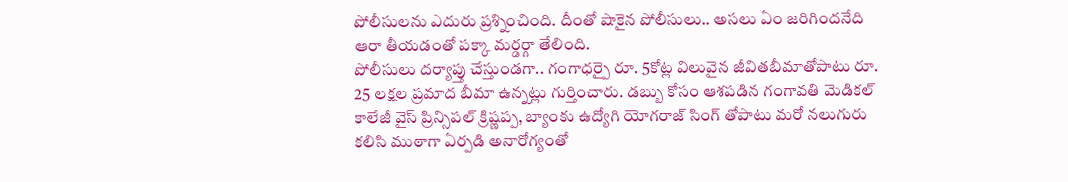పోలీసులను ఎదురు ప్రశ్నించింది. దీంతో షాకైన పోలీసులు.. అసలు ఏం జరిగిందనేది ఆరా తీయడంతో పక్కా మర్డర్గా తేలింది.
పోలీసులు దర్యాప్తు చేస్తుండగా.. గంగాధర్పై రూ. 5కోట్ల విలువైన జీవితబీమాతోపాటు రూ. 25 లక్షల ప్రమాద బీమా ఉన్నట్లు గుర్తించారు. డబ్బు కోసం ఆశపడిన గంగావతి మెడికల్ కాలేజీ వైస్ ప్రిన్సిపల్ క్రిష్ణప్ప, బ్యాంకు ఉద్యోగి యోగరాజ్ సింగ్ తోపాటు మరో నలుగురు కలిసి ముఠాగా ఏర్పడి అనారోగ్యంతో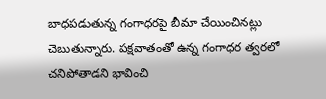బాధపడుతున్న గంగాధరపై బీమా చేయించినట్లు చెబుతున్నారు. పక్షవాతంతో ఉన్న గంగాధర త్వరలో చనిపోతాడని భావించి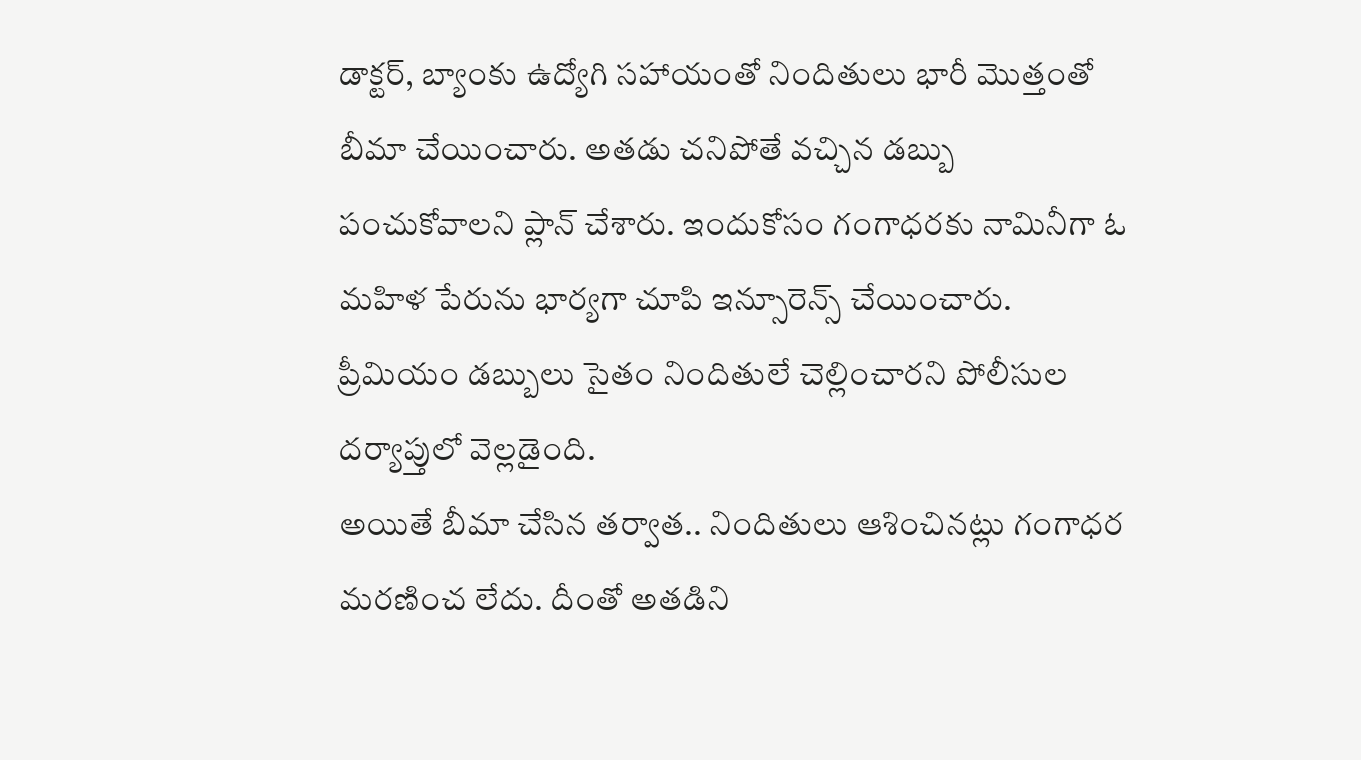డాక్టర్, బ్యాంకు ఉద్యోగి సహాయంతో నిందితులు భారీ మొత్తంతో బీమా చేయించారు. అతడు చనిపోతే వచ్చిన డబ్బు పంచుకోవాలని ప్లాన్ చేశారు. ఇందుకోసం గంగాధరకు నామినీగా ఓ మహిళ పేరును భార్యగా చూపి ఇన్సూరెన్స్ చేయించారు. ప్రీమియం డబ్బులు సైతం నిందితులే చెల్లించారని పోలీసుల దర్యాప్తులో వెల్లడైంది.
అయితే బీమా చేసిన తర్వాత.. నిందితులు ఆశించినట్లు గంగాధర మరణించ లేదు. దీంతో అతడిని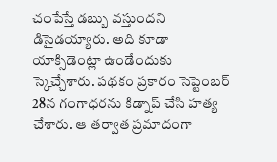చంపేస్తే డబ్బు వస్తుందని డిసైడయ్యారు. అది కూడా యాక్సిడెంట్లా ఉండేందుకు స్కెచ్చేశారు. పథకం ప్రకారం సెప్టెంబర్ 28న గంగాధరను కిడ్నాప్ చేసి హత్య చేశారు. ఆ తర్వాత ప్రమాదంగా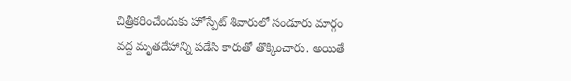చిత్రీకరించేందుకు హోస్పేట్ శివారులో సండూరు మార్గం వద్ద మృతదేహాన్ని పడేసి కారుతో తొక్కించారు. అయితే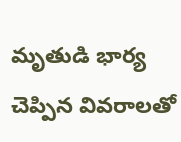మృతుడి భార్య చెప్పిన వివరాలతో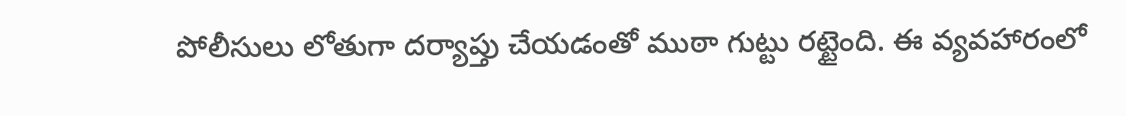పోలీసులు లోతుగా దర్యాప్తు చేయడంతో ముఠా గుట్టు రట్టైంది. ఈ వ్యవహారంలో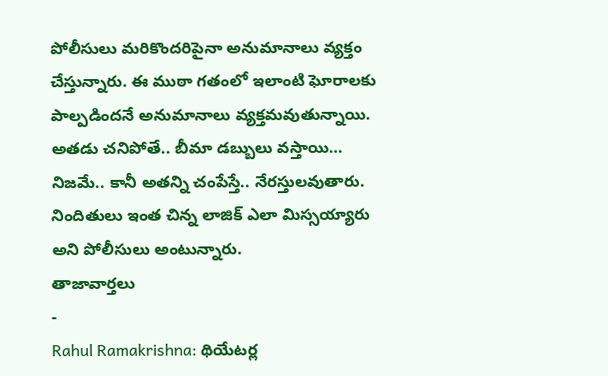పోలీసులు మరికొందరిపైనా అనుమానాలు వ్యక్తం చేస్తున్నారు. ఈ ముఠా గతంలో ఇలాంటి ఘోరాలకు పాల్పడిందనే అనుమానాలు వ్యక్తమవుతున్నాయి. అతడు చనిపోతే.. బీమా డబ్బులు వస్తాయి… నిజమే.. కానీ అతన్ని చంపేస్తే.. నేరస్తులవుతారు. నిందితులు ఇంత చిన్న లాజిక్ ఎలా మిస్సయ్యారు అని పోలీసులు అంటున్నారు.
తాజావార్తలు
-
Rahul Ramakrishna: థియేటర్ల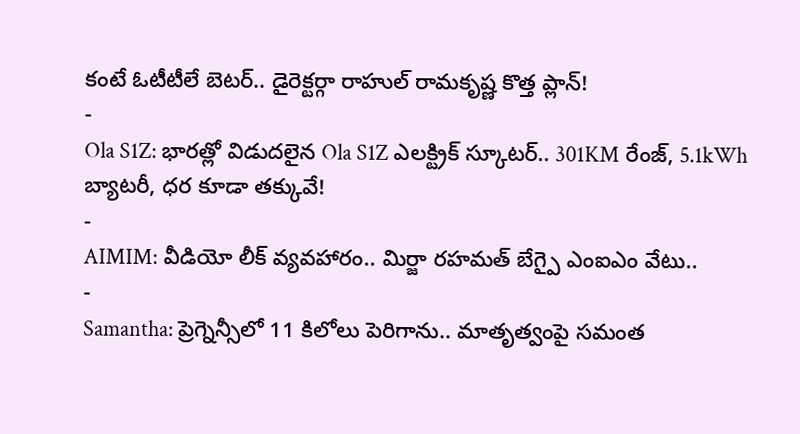కంటే ఓటీటీలే బెటర్.. డైరెక్టర్గా రాహుల్ రామకృష్ణ కొత్త ప్లాన్!
-
Ola S1Z: భారత్లో విడుదలైన Ola S1Z ఎలక్ట్రిక్ స్కూటర్.. 301KM రేంజ్, 5.1kWh బ్యాటరీ, ధర కూడా తక్కువే!
-
AIMIM: వీడియో లీక్ వ్యవహారం.. మిర్జా రహమత్ బేగ్పై ఎంఐఎం వేటు..
-
Samantha: ప్రెగ్నెన్సీలో 11 కిలోలు పెరిగాను.. మాతృత్వంపై సమంత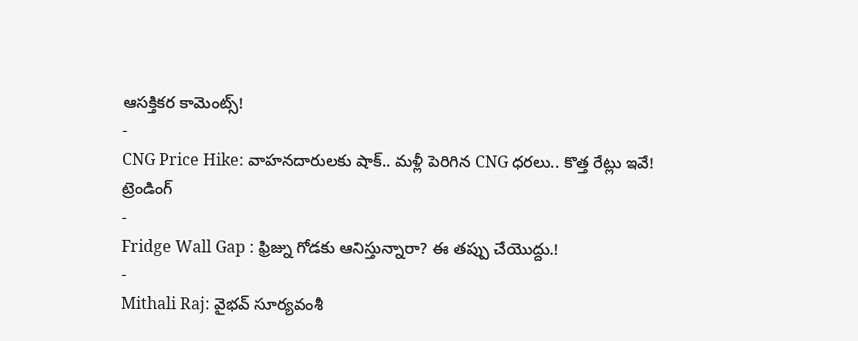ఆసక్తికర కామెంట్స్!
-
CNG Price Hike: వాహనదారులకు షాక్.. మళ్లీ పెరిగిన CNG ధరలు.. కొత్త రేట్లు ఇవే!
ట్రెండింగ్
-
Fridge Wall Gap : ఫ్రిజ్ను గోడకు ఆనిస్తున్నారా? ఈ తప్పు చేయొద్దు.!
-
Mithali Raj: వైభవ్ సూర్యవంశీ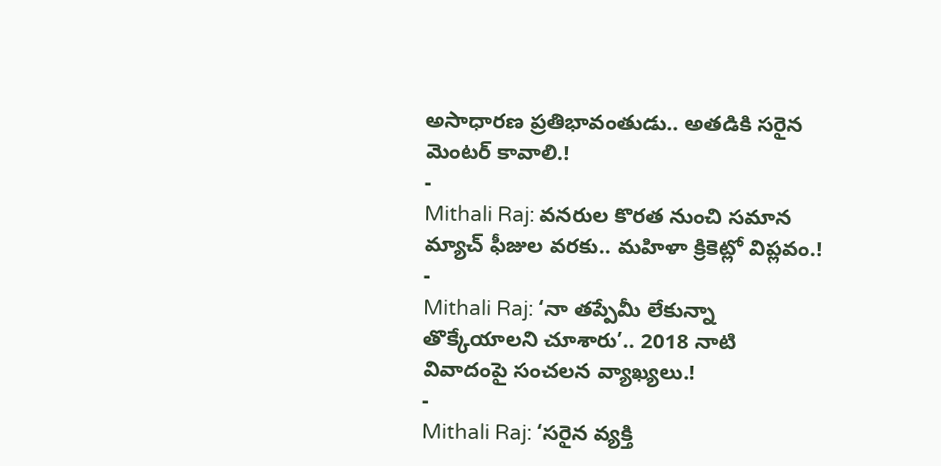అసాధారణ ప్రతిభావంతుడు.. అతడికి సరైన మెంటర్ కావాలి.!
-
Mithali Raj: వనరుల కొరత నుంచి సమాన మ్యాచ్ ఫీజుల వరకు.. మహిళా క్రికెట్లో విప్లవం.!
-
Mithali Raj: ‘నా తప్పేమీ లేకున్నా తొక్కేయాలని చూశారు’.. 2018 నాటి వివాదంపై సంచలన వ్యాఖ్యలు.!
-
Mithali Raj: ‘సరైన వ్యక్తి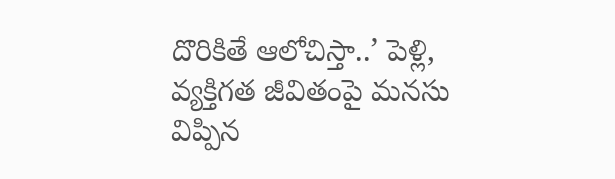దొరికితే ఆలోచిస్తా..’ పెళ్లి, వ్యక్తిగత జీవితంపై మనసు విప్పిన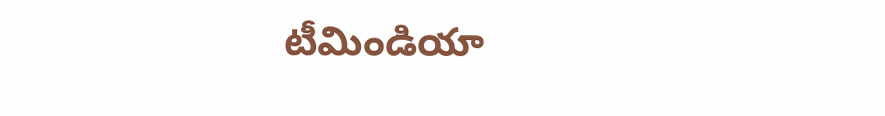టీమిండియా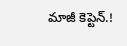మాజీ కెప్టెన్.!